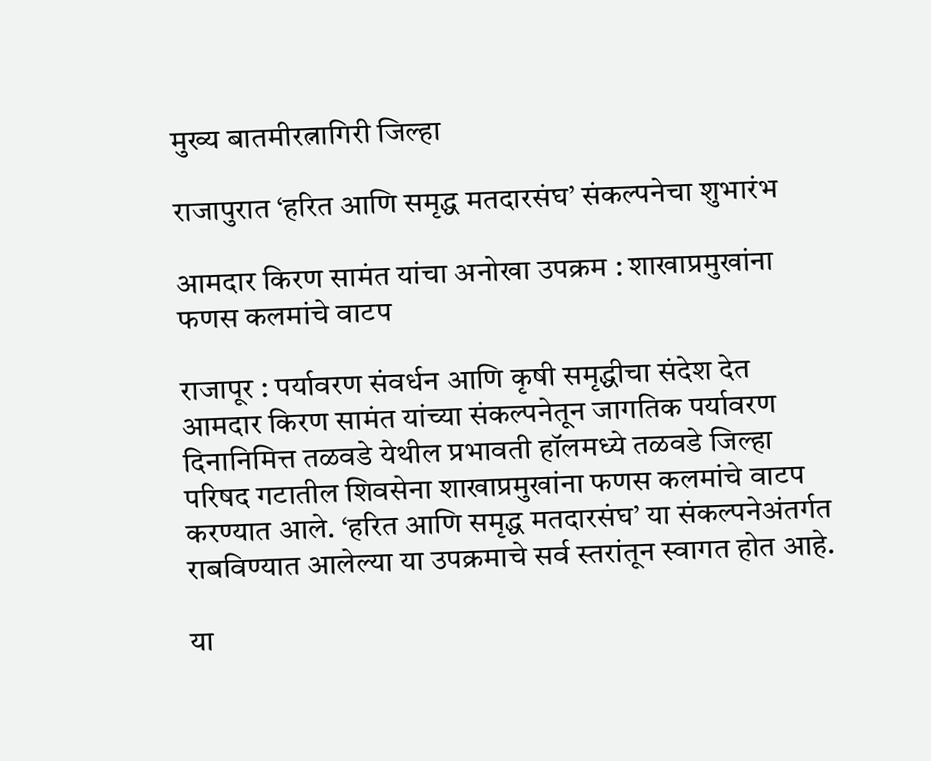मुख्य बातमीरत्नागिरी जिल्हा

राजापुरात ‘हरित आणि समृद्ध मतदारसंघ’ संकल्पनेचा शुभारंभ

आमदार किरण सामंत यांचा अनोखा उपक्रम : शाखाप्रमुखांना फणस कलमांचे वाटप

राजापूर : पर्यावरण संवर्धन आणि कृषी समृद्धीचा संदेश देत आमदार किरण सामंत यांच्या संकल्पनेतून जागतिक पर्यावरण दिनानिमित्त तळवडे येथील प्रभावती हॉलमध्ये तळवडे जिल्हा परिषद गटातील शिवसेना शाखाप्रमुखांना फणस कलमांचे वाटप करण्यात आले. ‘हरित आणि समृद्ध मतदारसंघ’ या संकल्पनेअंतर्गत राबविण्यात आलेल्या या उपक्रमाचे सर्व स्तरांतून स्वागत होत आहे.

या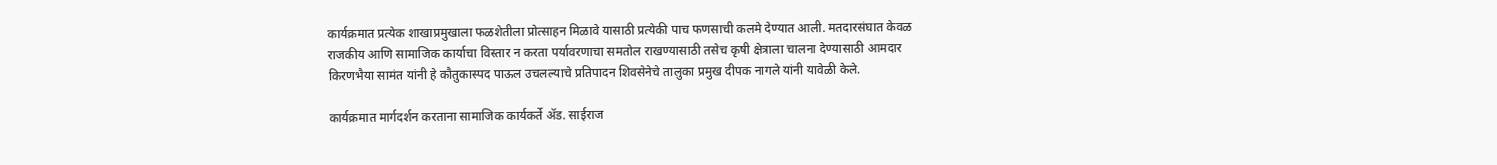कार्यक्रमात प्रत्येक शाखाप्रमुखाला फळशेतीला प्रोत्साहन मिळावे यासाठी प्रत्येकी पाच फणसाची कलमे देण्यात आली. मतदारसंघात केवळ राजकीय आणि सामाजिक कार्याचा विस्तार न करता पर्यावरणाचा समतोल राखण्यासाठी तसेच कृषी क्षेत्राला चालना देण्यासाठी आमदार किरणभैया सामंत यांनी हे कौतुकास्पद पाऊल उचलल्याचे प्रतिपादन शिवसेनेचे तालुका प्रमुख दीपक नागले यांनी यावेळी केले.

कार्यक्रमात मार्गदर्शन करताना सामाजिक कार्यकर्ते ॲड. साईराज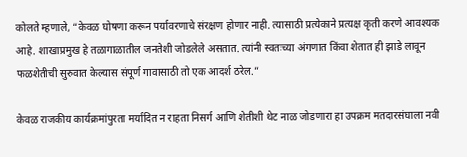कोलते म्हणाले, “केवळ घोषणा करून पर्यावरणाचे संरक्षण होणार नाही. त्यासाठी प्रत्येकाने प्रत्यक्ष कृती करणे आवश्यक आहे. शाखाप्रमुख हे तळागाळातील जनतेशी जोडलेले असतात. त्यांनी स्वतःच्या अंगणात किंवा शेतात ही झाडे लावून फळशेतीची सुरुवात केल्यास संपूर्ण गावासाठी तो एक आदर्श ठरेल.”

केवळ राजकीय कार्यक्रमांपुरता मर्यादित न राहता निसर्ग आणि शेतीशी थेट नाळ जोडणारा हा उपक्रम मतदारसंघाला नवी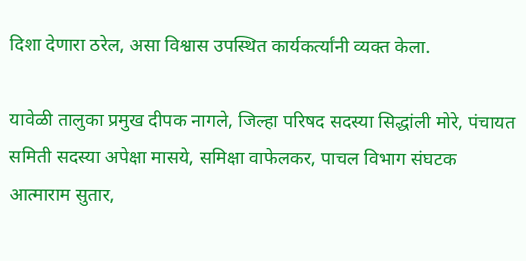दिशा देणारा ठरेल, असा विश्वास उपस्थित कार्यकर्त्यांनी व्यक्त केला.

यावेळी तालुका प्रमुख दीपक नागले, जिल्हा परिषद सदस्या सिद्धांली मोरे, पंचायत समिती सदस्या अपेक्षा मासये, समिक्षा वाफेलकर, पाचल विभाग संघटक आत्माराम सुतार,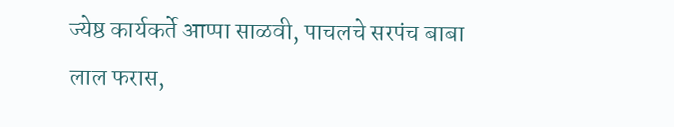ज्येष्ठ कार्यकर्ते आप्पा साळवी, पाचलचे सरपंच बाबा लाल फरास,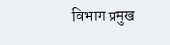विभाग प्रमुख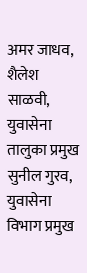अमर जाधव, शैलेश साळवी, युवासेना तालुका प्रमुख सुनील गुरव, युवासेना विभाग प्रमुख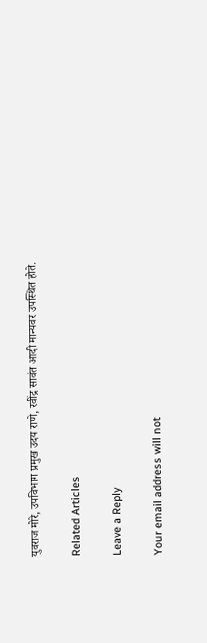युवराज मोरे, उपविभाग प्रमुख उदय राणे, रवींद्र सावंत आदी मान्यवर उपस्थित होते.

Related Articles

Leave a Reply

Your email address will not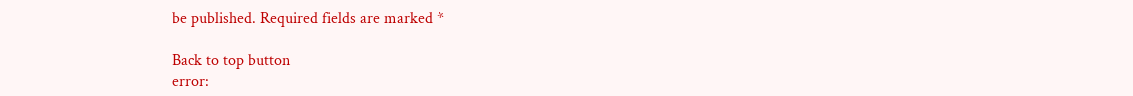be published. Required fields are marked *

Back to top button
error: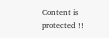Content is protected !!